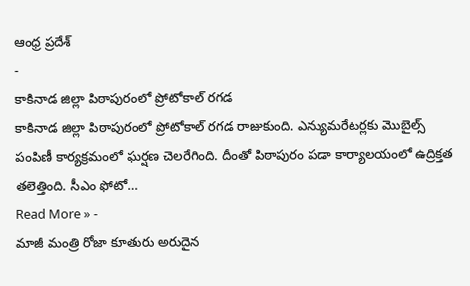ఆంధ్ర ప్రదేశ్
-
కాకినాడ జిల్లా పిఠాపురంలో ప్రోటోకాల్ రగడ
కాకినాడ జిల్లా పిఠాపురంలో ప్రోటోకాల్ రగడ రాజుకుంది. ఎన్యుమరేటర్లకు మొబైల్స్ పంపిణీ కార్యక్రమంలో ఘర్షణ చెలరేగింది. దీంతో పిఠాపురం పడా కార్యాలయంలో ఉద్రిక్తత తలెత్తింది. సీఎం ఫోటో…
Read More » -
మాజీ మంత్రి రోజా కూతురు అరుదైన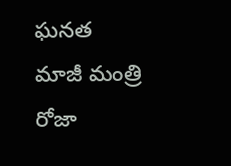ఘనత
మాజీ మంత్రి రోజా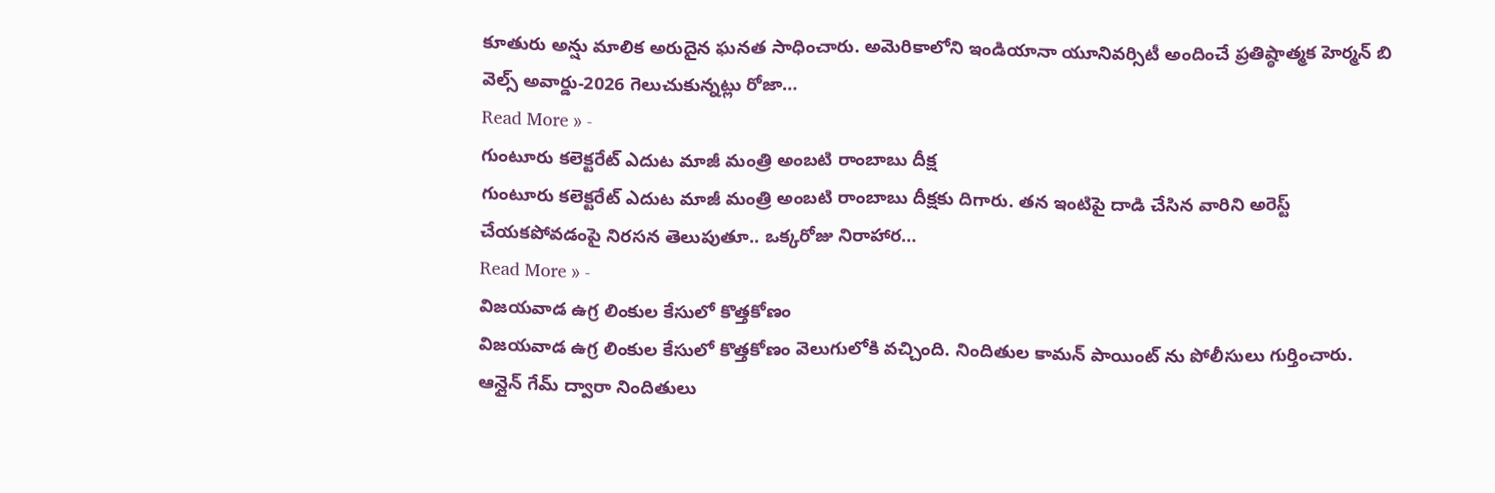కూతురు అన్షు మాలిక అరుదైన ఘనత సాధించారు. అమెరికాలోని ఇండియానా యూనివర్సిటీ అందించే ప్రతిష్ఠాత్మక హెర్మన్ బి వెల్స్ అవార్డు-2026 గెలుచుకున్నట్లు రోజా…
Read More » -
గుంటూరు కలెక్టరేట్ ఎదుట మాజీ మంత్రి అంబటి రాంబాబు దీక్ష
గుంటూరు కలెక్టరేట్ ఎదుట మాజీ మంత్రి అంబటి రాంబాబు దీక్షకు దిగారు. తన ఇంటిపై దాడి చేసిన వారిని అరెస్ట్ చేయకపోవడంపై నిరసన తెలుపుతూ.. ఒక్కరోజు నిరాహార…
Read More » -
విజయవాడ ఉగ్ర లింకుల కేసులో కొత్తకోణం
విజయవాడ ఉగ్ర లింకుల కేసులో కొత్తకోణం వెలుగులోకి వచ్చింది. నిందితుల కామన్ పాయింట్ ను పోలీసులు గుర్తించారు. ఆన్లైన్ గేమ్ ద్వారా నిందితులు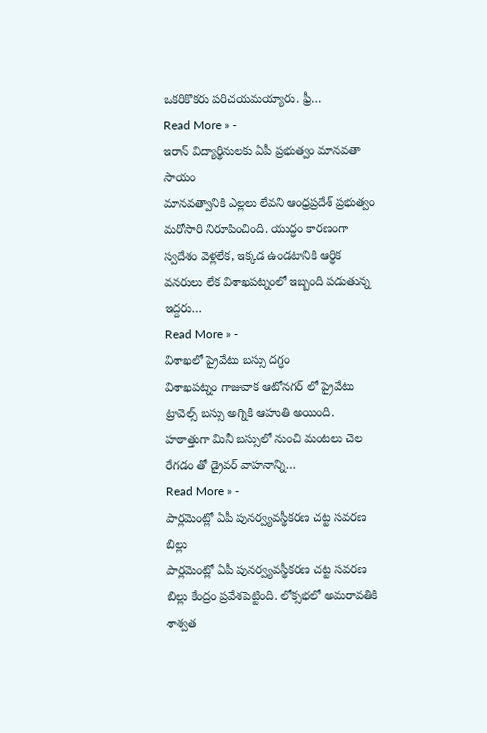ఒకరికొకరు పరిచయమయ్యారు. ఫ్రీ…
Read More » -
ఇరాన్ విద్యార్థినులకు ఏపీ ప్రభుత్వం మానవతా సాయం
మానవత్వానికి ఎల్లలు లేవని ఆంధ్రప్రదేశ్ ప్రభుత్వం మరోసారి నిరూపించింది. యుద్ధం కారణంగా స్వదేశం వెళ్లలేక, ఇక్కడ ఉండటానికి ఆర్థిక వనరులు లేక విశాఖపట్నంలో ఇబ్బంది పడుతున్న ఇద్దరు…
Read More » -
విశాఖలో ప్రైవేటు బస్సు దగ్ధం
విశాఖపట్నం గాజువాక ఆటోనగర్ లో ప్రైవేటు ట్రావెల్స్ బస్సు అగ్నికి ఆహుతి అయింది. హఠాత్తుగా మినీ బస్సులో నుంచి మంటలు చెల రేగడం తో డ్రైవర్ వాహనాన్ని…
Read More » -
పార్లమెంట్లో ఏపీ పునర్వ్యవస్థీకరణ చట్ట సవరణ బిల్లు
పార్లమెంట్లో ఏపీ పునర్వ్యవస్థీకరణ చట్ట సవరణ బిల్లు కేంద్రం ప్రవేశపెట్టింది. లోక్సభలో అమరావతికి శాశ్వత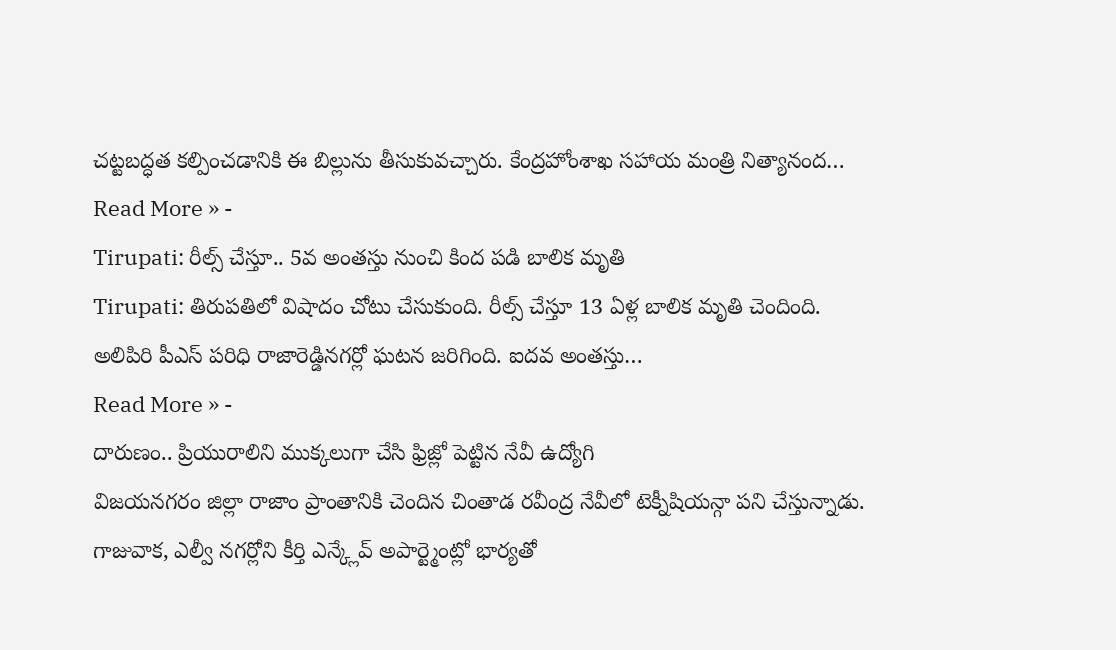చట్టబద్ధత కల్పించడానికి ఈ బిల్లును తీసుకువచ్చారు. కేంద్రహోంశాఖ సహాయ మంత్రి నిత్యానంద…
Read More » -
Tirupati: రీల్స్ చేస్తూ.. 5వ అంతస్తు నుంచి కింద పడి బాలిక మృతి
Tirupati: తిరుపతిలో విషాదం చోటు చేసుకుంది. రీల్స్ చేస్తూ 13 ఏళ్ల బాలిక మృతి చెందింది. అలిపిరి పీఎస్ పరిధి రాజారెడ్డినగర్లో ఘటన జరిగింది. ఐదవ అంతస్తు…
Read More » -
దారుణం.. ప్రియురాలిని ముక్కలుగా చేసి ఫ్రిజ్లో పెట్టిన నేవీ ఉద్యోగి
విజయనగరం జిల్లా రాజాం ప్రాంతానికి చెందిన చింతాడ రవీంద్ర నేవీలో టెక్నీషియన్గా పని చేస్తున్నాడు. గాజువాక, ఎల్వీ నగర్లోని కీర్తి ఎన్క్లేవ్ అపార్ట్మెంట్లో భార్యతో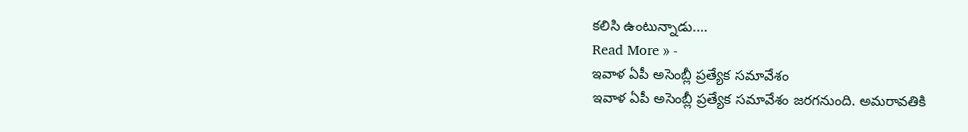కలిసి ఉంటున్నాడు.…
Read More » -
ఇవాళ ఏపీ అసెంబ్లీ ప్రత్యేక సమావేశం
ఇవాళ ఏపీ అసెంబ్లీ ప్రత్యేక సమావేశం జరగనుంది. అమరావతికి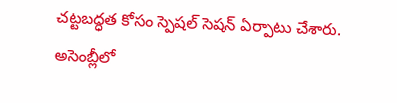చట్టబద్ధత కోసం స్పెషల్ సెషన్ ఏర్పాటు చేశారు. అసెంబ్లీలో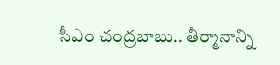సీఎం చంద్రబాబు.. తీర్మానాన్ని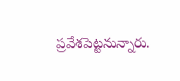ప్రవేశపెట్టనున్నారు.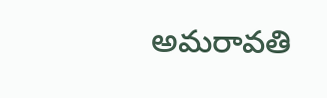అమరావతి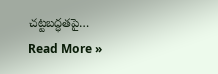చట్టబద్ధతపై…
Read More »